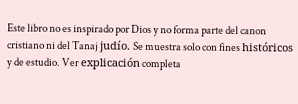Este libro no es inspirado por Dios y no forma parte del canon cristiano ni del Tanaj judío. Se muestra solo con fines históricos y de estudio. Ver explicación completa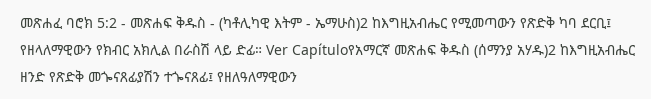መጽሐፈ ባሮክ 5:2 - መጽሐፍ ቅዱስ - (ካቶሊካዊ እትም - ኤማሁስ)2 ከእግዚአብሔር የሚመጣውን የጽድቅ ካባ ደርቢ፤ የዘላለማዊውን የክብር አክሊል በራስሽ ላይ ድፊ። Ver Capítuloየአማርኛ መጽሐፍ ቅዱስ (ሰማንያ አሃዱ)2 ከእግዚአብሔር ዘንድ የጽድቅ መጐናጸፊያሽን ተጐናጸፊ፤ የዘለዓለማዊውን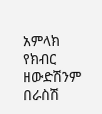አምላክ የክብር ዘውድሽንም በራስሽ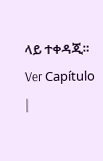ላይ ተቀዳጂ። Ver Capítulo |